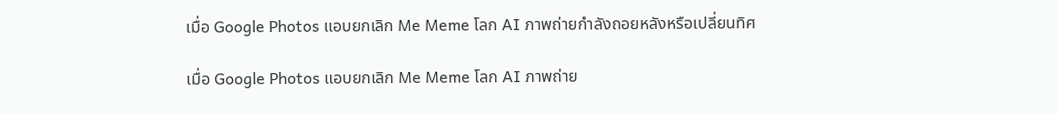เมื่อ Google Photos แอบยกเลิก Me Meme โลก AI ภาพถ่ายกำลังถอยหลังหรือเปลี่ยนทิศ

เมื่อ Google Photos แอบยกเลิก Me Meme โลก AI ภาพถ่าย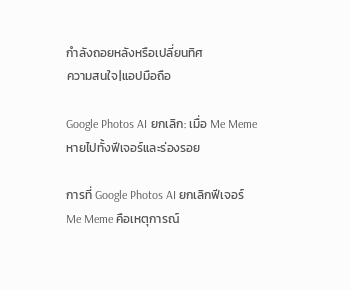กำลังถอยหลังหรือเปลี่ยนทิศ
ความสนใจ|แอปมือถือ

Google Photos AI ยกเลิก: เมื่อ Me Meme หายไปทั้งฟีเจอร์และร่องรอย

การที่ Google Photos AI ยกเลิกฟีเจอร์ Me Meme คือเหตุการณ์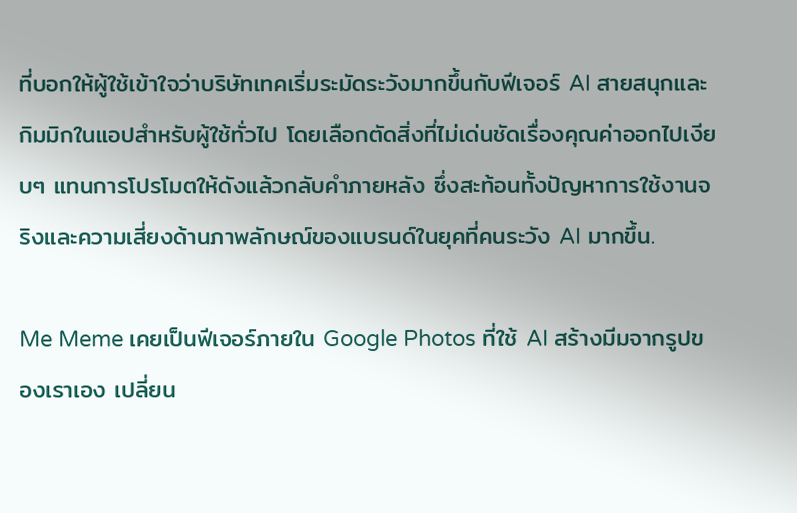ที่บอกให้ผู้ใช้เข้าใจว่าบริษัทเทคเริ่มระมัดระวังมากขึ้นกับฟีเจอร์ AI สายสนุกและกิมมิกในแอปสำหรับผู้ใช้ทั่วไป โดยเลือกตัดสิ่งที่ไม่เด่นชัดเรื่องคุณค่าออกไปเงียบๆ แทนการโปรโมตให้ดังแล้วกลับคำภายหลัง ซึ่งสะท้อนทั้งปัญหาการใช้งานจริงและความเสี่ยงด้านภาพลักษณ์ของแบรนด์ในยุคที่คนระวัง AI มากขึ้น.

Me Meme เคยเป็นฟีเจอร์ภายใน Google Photos ที่ใช้ AI สร้างมีมจากรูปของเราเอง เปลี่ยน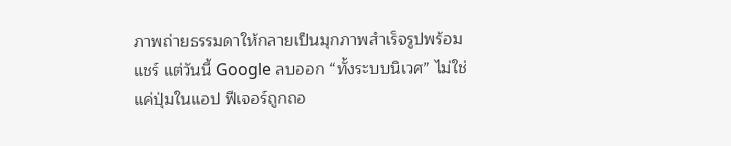ภาพถ่ายธรรมดาให้กลายเป็นมุกภาพสำเร็จรูปพร้อมแชร์ แต่วันนี้ Google ลบออก “ทั้งระบบนิเวศ” ไม่ใช่แค่ปุ่มในแอป ฟีเจอร์ถูกถอ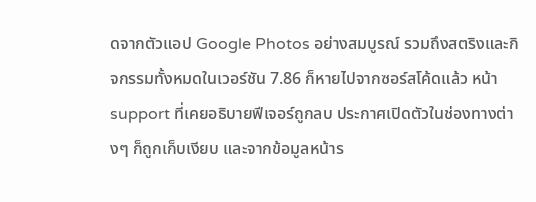ดจากตัวแอป Google Photos อย่างสมบูรณ์ รวมถึงสตริงและกิจกรรมทั้งหมดในเวอร์ชัน 7.86 ก็หายไปจากซอร์สโค้ดแล้ว หน้า support ที่เคยอธิบายฟีเจอร์ถูกลบ ประกาศเปิดตัวในช่องทางต่างๆ ก็ถูกเก็บเงียบ และจากข้อมูลหน้าร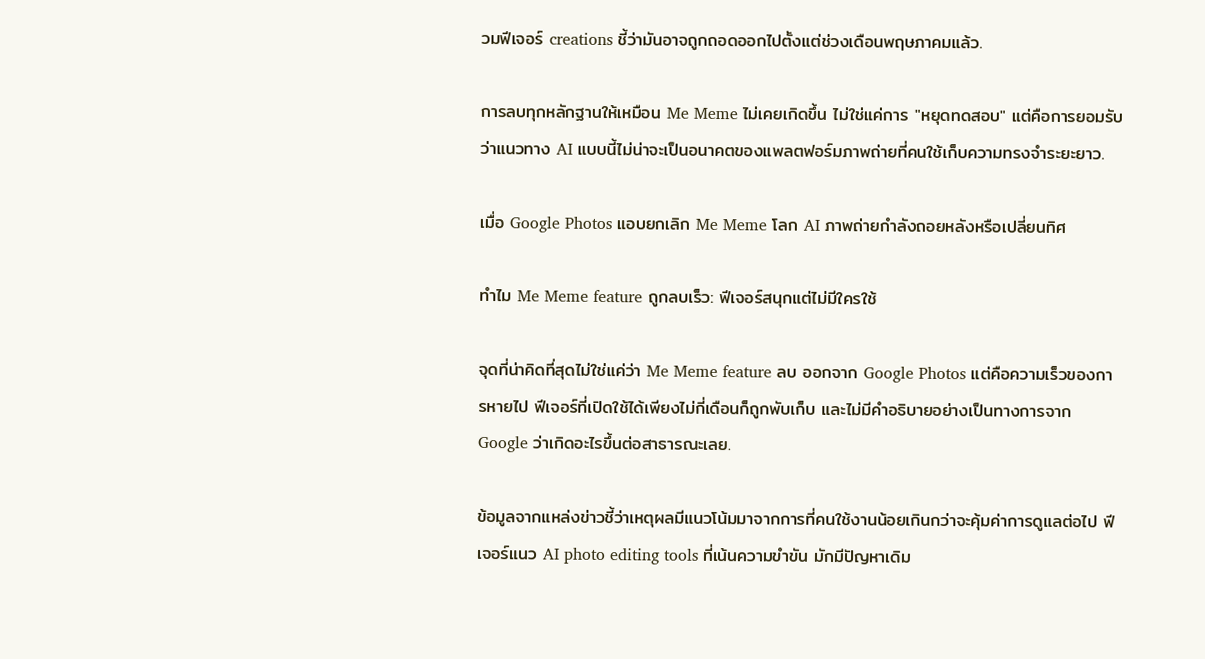วมฟีเจอร์ creations ชี้ว่ามันอาจถูกถอดออกไปตั้งแต่ช่วงเดือนพฤษภาคมแล้ว.

การลบทุกหลักฐานให้เหมือน Me Meme ไม่เคยเกิดขึ้น ไม่ใช่แค่การ "หยุดทดสอบ" แต่คือการยอมรับว่าแนวทาง AI แบบนี้ไม่น่าจะเป็นอนาคตของแพลตฟอร์มภาพถ่ายที่คนใช้เก็บความทรงจำระยะยาว.

เมื่อ Google Photos แอบยกเลิก Me Meme โลก AI ภาพถ่ายกำลังถอยหลังหรือเปลี่ยนทิศ

ทำไม Me Meme feature ถูกลบเร็ว: ฟีเจอร์สนุกแต่ไม่มีใครใช้

จุดที่น่าคิดที่สุดไม่ใช่แค่ว่า Me Meme feature ลบ ออกจาก Google Photos แต่คือความเร็วของการหายไป ฟีเจอร์ที่เปิดใช้ได้เพียงไม่กี่เดือนก็ถูกพับเก็บ และไม่มีคำอธิบายอย่างเป็นทางการจาก Google ว่าเกิดอะไรขึ้นต่อสาธารณะเลย.

ข้อมูลจากแหล่งข่าวชี้ว่าเหตุผลมีแนวโน้มมาจากการที่คนใช้งานน้อยเกินกว่าจะคุ้มค่าการดูแลต่อไป ฟีเจอร์แนว AI photo editing tools ที่เน้นความขำขัน มักมีปัญหาเดิม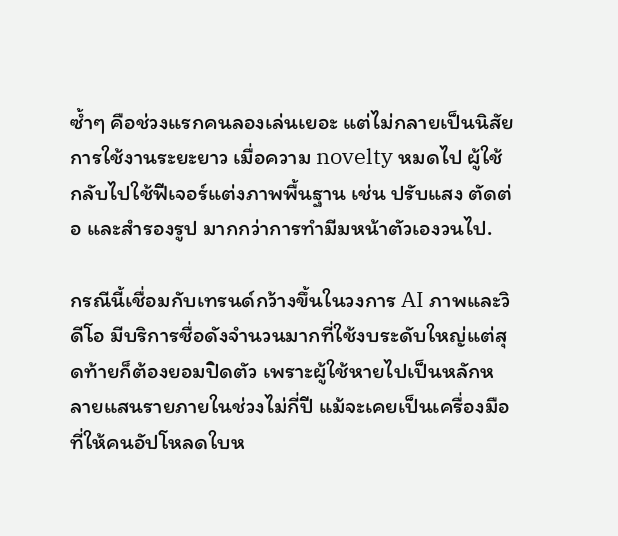ซ้ำๆ คือช่วงแรกคนลองเล่นเยอะ แต่ไม่กลายเป็นนิสัยการใช้งานระยะยาว เมื่อความ novelty หมดไป ผู้ใช้กลับไปใช้ฟีเจอร์แต่งภาพพื้นฐาน เช่น ปรับแสง ตัดต่อ และสำรองรูป มากกว่าการทำมีมหน้าตัวเองวนไป.

กรณีนี้เชื่อมกับเทรนด์กว้างขึ้นในวงการ AI ภาพและวิดีโอ มีบริการชื่อดังจำนวนมากที่ใช้งบระดับใหญ่แต่สุดท้ายก็ต้องยอมปิดตัว เพราะผู้ใช้หายไปเป็นหลักหลายแสนรายภายในช่วงไม่กี่ปี แม้จะเคยเป็นเครื่องมือที่ให้คนอัปโหลดใบห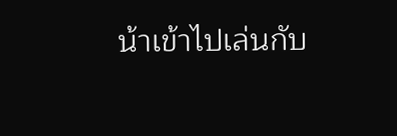น้าเข้าไปเล่นกับ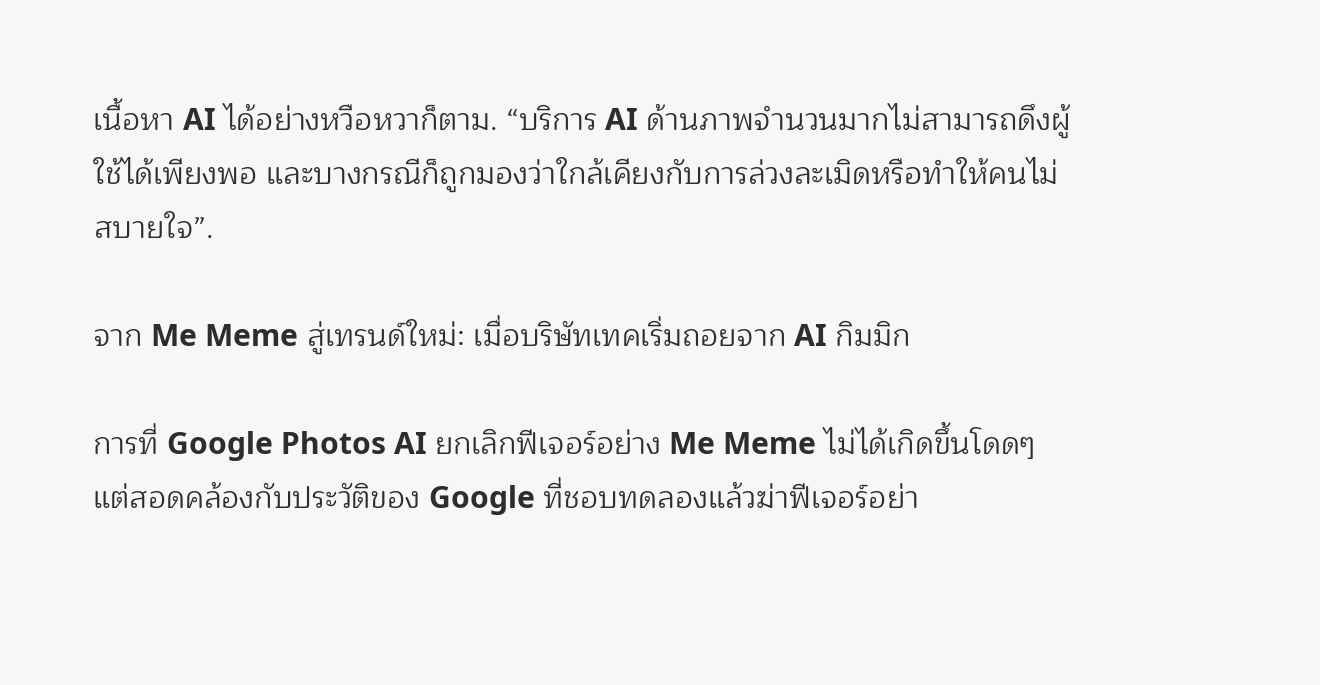เนื้อหา AI ได้อย่างหวือหวาก็ตาม. “บริการ AI ด้านภาพจำนวนมากไม่สามารถดึงผู้ใช้ได้เพียงพอ และบางกรณีก็ถูกมองว่าใกล้เคียงกับการล่วงละเมิดหรือทำให้คนไม่สบายใจ”.

จาก Me Meme สู่เทรนด์ใหม่: เมื่อบริษัทเทคเริ่มถอยจาก AI กิมมิก

การที่ Google Photos AI ยกเลิกฟีเจอร์อย่าง Me Meme ไม่ได้เกิดขึ้นโดดๆ แต่สอดคล้องกับประวัติของ Google ที่ชอบทดลองแล้วฆ่าฟีเจอร์อย่า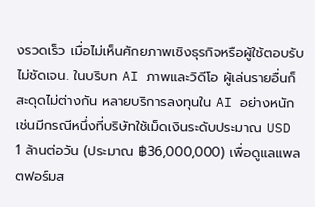งรวดเร็ว เมื่อไม่เห็นศักยภาพเชิงธุรกิจหรือผู้ใช้ตอบรับไม่ชัดเจน. ในบริบท AI ภาพและวิดีโอ ผู้เล่นรายอื่นก็สะดุดไม่ต่างกัน หลายบริการลงทุนใน AI อย่างหนัก เช่นมีกรณีหนึ่งที่บริษัทใช้เม็ดเงินระดับประมาณ USD 1 ล้านต่อวัน (ประมาณ ฿36,000,000) เพื่อดูแลแพลตฟอร์มส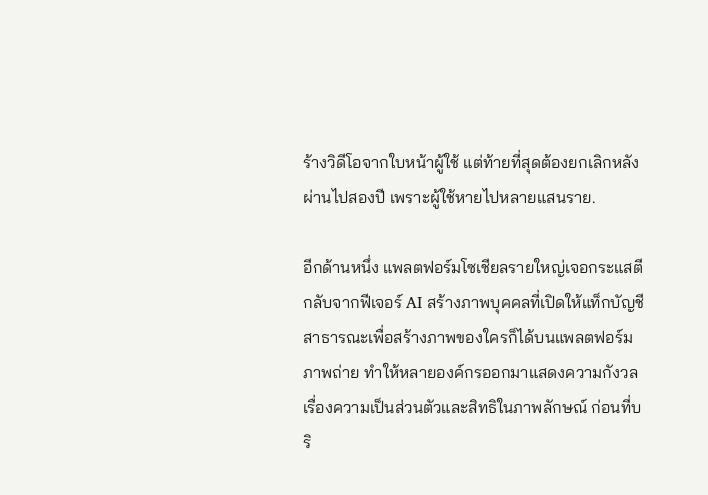ร้างวิดีโอจากใบหน้าผู้ใช้ แต่ท้ายที่สุดต้องยกเลิกหลังผ่านไปสองปี เพราะผู้ใช้หายไปหลายแสนราย.

อีกด้านหนึ่ง แพลตฟอร์มโซเชียลรายใหญ่เจอกระแสตีกลับจากฟีเจอร์ AI สร้างภาพบุคคลที่เปิดให้แท็กบัญชีสาธารณะเพื่อสร้างภาพของใครก็ได้บนแพลตฟอร์มภาพถ่าย ทำให้หลายองค์กรออกมาแสดงความกังวลเรื่องความเป็นส่วนตัวและสิทธิในภาพลักษณ์ ก่อนที่บริ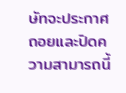ษัทจะประกาศถอยและปิดความสามารถนี้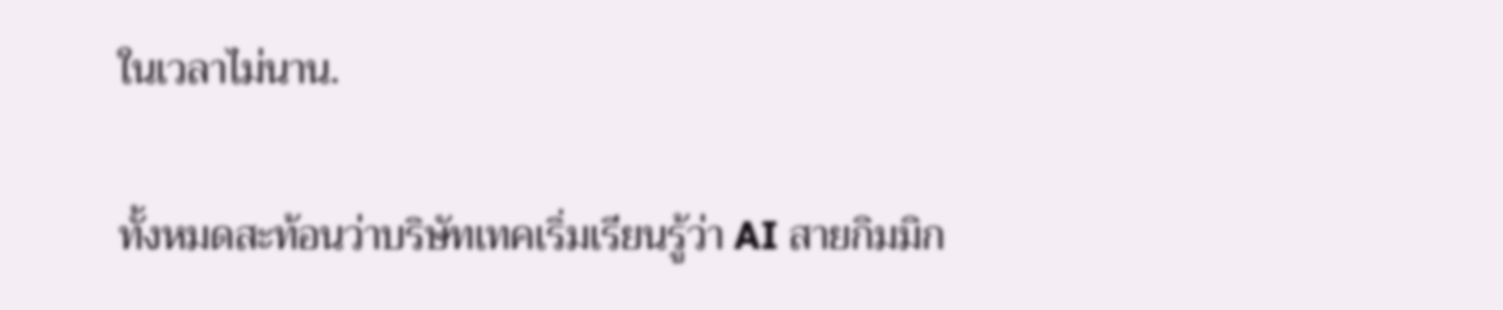ในเวลาไม่นาน.

ทั้งหมดสะท้อนว่าบริษัทเทคเริ่มเรียนรู้ว่า AI สายกิมมิก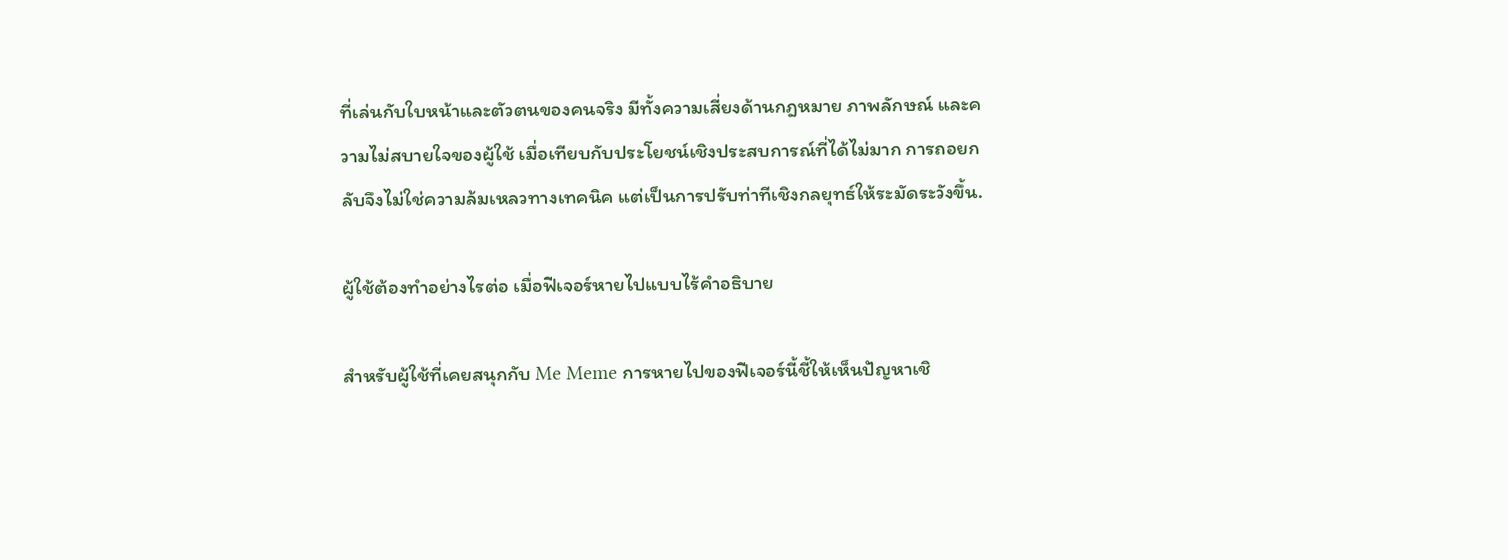ที่เล่นกับใบหน้าและตัวตนของคนจริง มีทั้งความเสี่ยงด้านกฎหมาย ภาพลักษณ์ และความไม่สบายใจของผู้ใช้ เมื่อเทียบกับประโยชน์เชิงประสบการณ์ที่ได้ไม่มาก การถอยกลับจึงไม่ใช่ความล้มเหลวทางเทคนิค แต่เป็นการปรับท่าทีเชิงกลยุทธ์ให้ระมัดระวังขึ้น.

ผู้ใช้ต้องทำอย่างไรต่อ เมื่อฟีเจอร์หายไปแบบไร้คำอธิบาย

สำหรับผู้ใช้ที่เคยสนุกกับ Me Meme การหายไปของฟีเจอร์นี้ชี้ให้เห็นปัญหาเชิ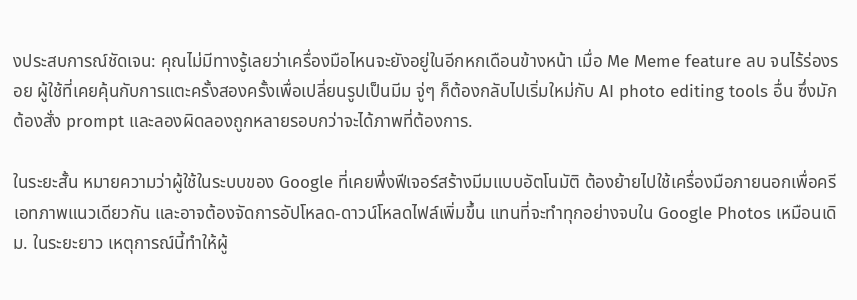งประสบการณ์ชัดเจน: คุณไม่มีทางรู้เลยว่าเครื่องมือไหนจะยังอยู่ในอีกหกเดือนข้างหน้า เมื่อ Me Meme feature ลบ จนไร้ร่องรอย ผู้ใช้ที่เคยคุ้นกับการแตะครั้งสองครั้งเพื่อเปลี่ยนรูปเป็นมีม จู่ๆ ก็ต้องกลับไปเริ่มใหม่กับ AI photo editing tools อื่น ซึ่งมักต้องสั่ง prompt และลองผิดลองถูกหลายรอบกว่าจะได้ภาพที่ต้องการ.

ในระยะสั้น หมายความว่าผู้ใช้ในระบบของ Google ที่เคยพึ่งฟีเจอร์สร้างมีมแบบอัตโนมัติ ต้องย้ายไปใช้เครื่องมือภายนอกเพื่อครีเอทภาพแนวเดียวกัน และอาจต้องจัดการอัปโหลด-ดาวน์โหลดไฟล์เพิ่มขึ้น แทนที่จะทำทุกอย่างจบใน Google Photos เหมือนเดิม. ในระยะยาว เหตุการณ์นี้ทำให้ผู้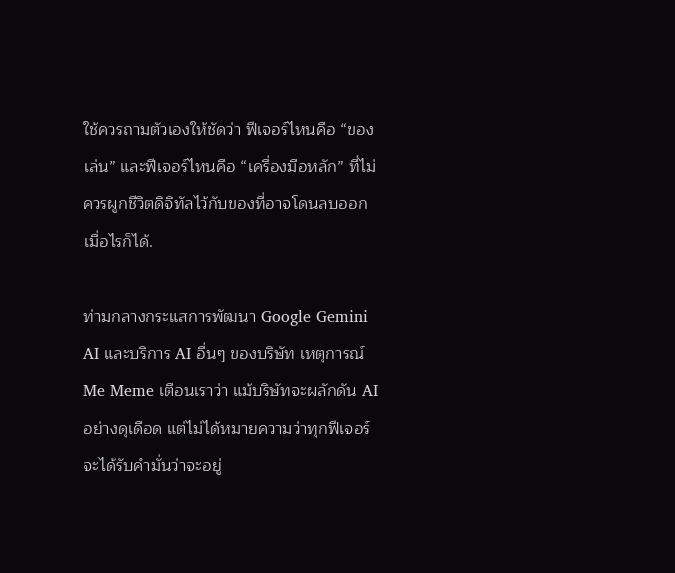ใช้ควรถามตัวเองให้ชัดว่า ฟีเจอร์ไหนคือ “ของเล่น” และฟีเจอร์ไหนคือ “เครื่องมือหลัก” ที่ไม่ควรผูกชีวิตดิจิทัลไว้กับของที่อาจโดนลบออกเมื่อไรก็ได้.

ท่ามกลางกระแสการพัฒนา Google Gemini AI และบริการ AI อื่นๆ ของบริษัท เหตุการณ์ Me Meme เตือนเราว่า แม้บริษัทจะผลักดัน AI อย่างดุเดือด แต่ไม่ได้หมายความว่าทุกฟีเจอร์จะได้รับคำมั่นว่าจะอยู่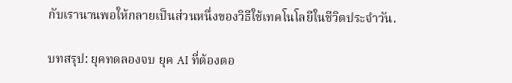กับเรานานพอให้กลายเป็นส่วนหนึ่งของวิธีใช้เทคโนโลยีในชีวิตประจำวัน.

บทสรุป: ยุคทดลองจบ ยุค AI ที่ต้องตอ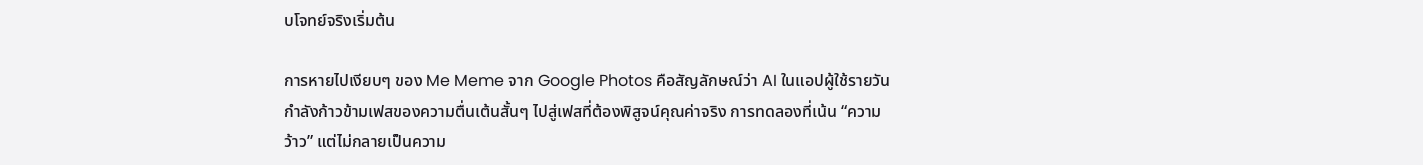บโจทย์จริงเริ่มต้น

การหายไปเงียบๆ ของ Me Meme จาก Google Photos คือสัญลักษณ์ว่า AI ในแอปผู้ใช้รายวันกำลังก้าวข้ามเฟสของความตื่นเต้นสั้นๆ ไปสู่เฟสที่ต้องพิสูจน์คุณค่าจริง การทดลองที่เน้น “ความว้าว” แต่ไม่กลายเป็นความ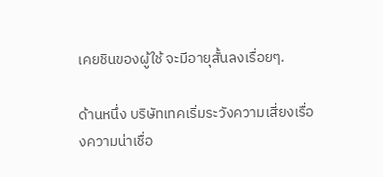เคยชินของผู้ใช้ จะมีอายุสั้นลงเรื่อยๆ.

ด้านหนึ่ง บริษัทเทคเริ่มระวังความเสี่ยงเรื่องความน่าเชื่อ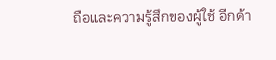ถือและความรู้สึกของผู้ใช้ อีกด้า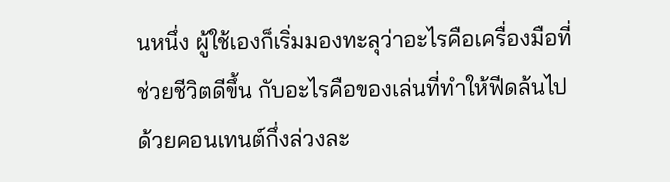นหนึ่ง ผู้ใช้เองก็เริ่มมองทะลุว่าอะไรคือเครื่องมือที่ช่วยชีวิตดีขึ้น กับอะไรคือของเล่นที่ทำให้ฟีดล้นไปด้วยคอนเทนต์กึ่งล่วงละ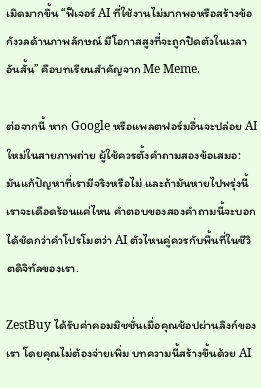เมิดมากขึ้น “ฟีเจอร์ AI ที่ใช้งานไม่มากพอหรือสร้างข้อกังวลด้านภาพลักษณ์ มีโอกาสสูงที่จะถูกปิดตัวในเวลาอันสั้น” คือบทเรียนสำคัญจาก Me Meme.

ต่อจากนี้ หาก Google หรือแพลตฟอร์มอื่นจะปล่อย AI ใหม่ในสายภาพถ่าย ผู้ใช้ควรตั้งคำถามสองข้อเสมอ: มันแก้ปัญหาที่เรามีจริงหรือไม่ และถ้ามันหายไปพรุ่งนี้ เราจะเดือดร้อนแค่ไหน คำตอบของสองคำถามนี้จะบอกได้ชัดกว่าคำโปรโมตว่า AI ตัวไหนคู่ควรกับพื้นที่ในชีวิตดิจิทัลของเรา.

ZestBuy ได้รับค่าคอมมิชชั่นเมื่อคุณช้อปผ่านลิงก์ของเรา โดยคุณไม่ต้องจ่ายเพิ่ม บทความนี้สร้างขึ้นด้วย AI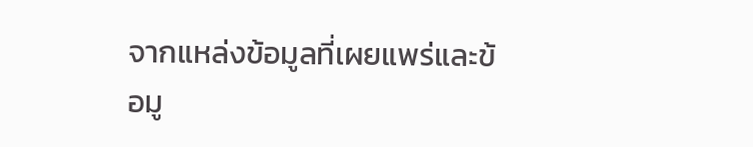จากแหล่งข้อมูลที่เผยแพร่และข้อมู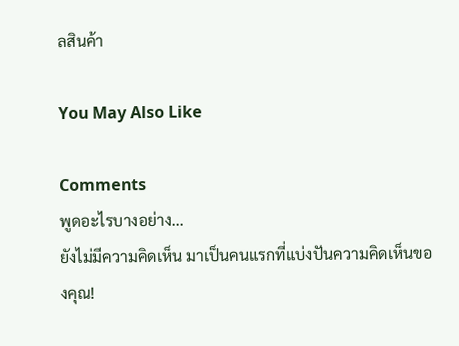ลสินค้า

You May Also Like

Comments
พูดอะไรบางอย่าง...
ยังไม่มีความคิดเห็น มาเป็นคนแรกที่แบ่งปันความคิดเห็นของคุณ!